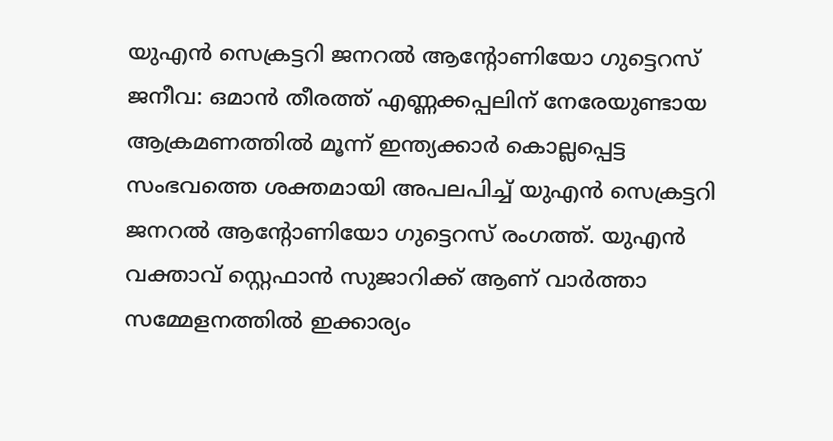യുഎൻ സെക്രട്ടറി ജനറൽ ആന്റോണിയോ ഗുട്ടെറസ്
ജനീവ: ഒമാൻ തീരത്ത് എണ്ണക്കപ്പലിന് നേരേയുണ്ടായ ആക്രമണത്തിൽ മൂന്ന് ഇന്ത്യക്കാർ കൊല്ലപ്പെട്ട സംഭവത്തെ ശക്തമായി അപലപിച്ച് യുഎൻ സെക്രട്ടറി ജനറൽ ആന്റോണിയോ ഗുട്ടെറസ് രംഗത്ത്. യുഎൻ വക്താവ് സ്റ്റെഫാൻ സുജാറിക്ക് ആണ് വാർത്താ സമ്മേളനത്തിൽ ഇക്കാര്യം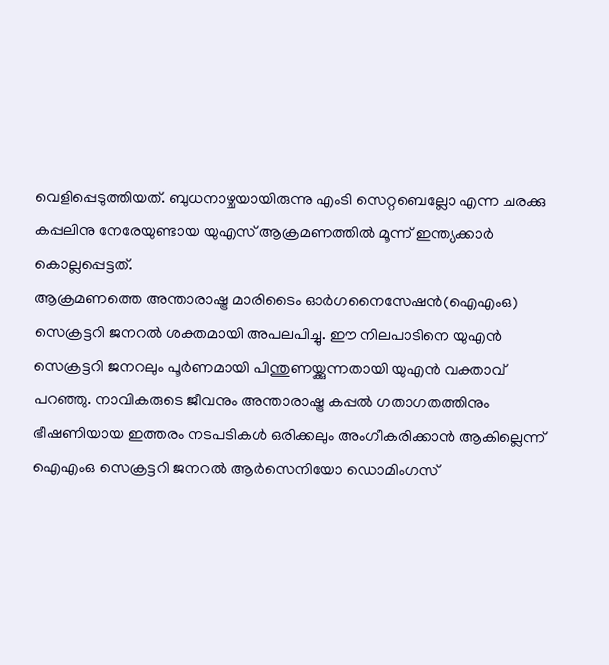വെളിപ്പെടുത്തിയത്. ബുധനാഴ്ചയായിരുന്നു എംടി സെറ്റബെല്ലോ എന്ന ചരക്കു കപ്പലിനു നേരേയുണ്ടായ യുഎസ് ആക്രമണത്തിൽ മൂന്ന് ഇന്ത്യക്കാർ കൊല്ലപ്പെട്ടത്.
ആക്രമണത്തെ അന്താരാഷ്ട്ര മാരിടൈം ഓർഗനൈസേഷൻ(ഐഎംഒ) സെക്രട്ടറി ജനറൽ ശക്തമായി അപലപിച്ചു. ഈ നിലപാടിനെ യുഎൻ സെക്രട്ടറി ജനറലും പൂർണമായി പിന്തുണയ്ക്കുന്നതായി യുഎൻ വക്താവ് പറഞ്ഞു. നാവികരുടെ ജീവനും അന്താരാഷ്ട്ര കപ്പൽ ഗതാഗതത്തിനും ഭീഷണിയായ ഇത്തരം നടപടികൾ ഒരിക്കലും അംഗീകരിക്കാൻ ആകില്ലെന്ന് ഐഎംഒ സെക്രട്ടറി ജനറൽ ആർസെനിയോ ഡൊമിംഗസ്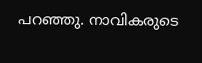പറഞ്ഞു. നാവികരുടെ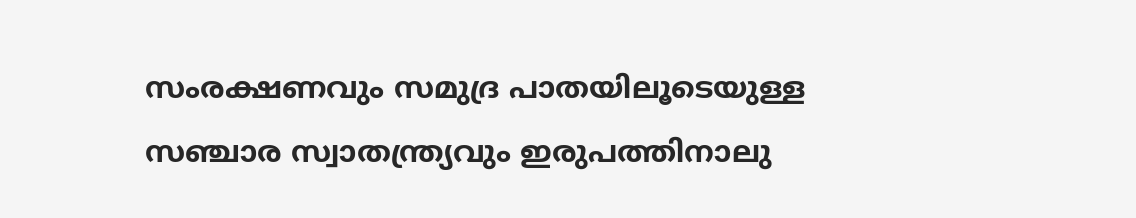സംരക്ഷണവും സമുദ്ര പാതയിലൂടെയുള്ള സഞ്ചാര സ്വാതന്ത്ര്യവും ഇരുപത്തിനാലു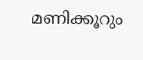മണിക്കൂറും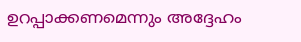ഉറപ്പാക്കണമെന്നും അദ്ദേഹം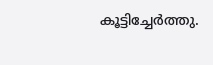കൂട്ടിച്ചേർത്തു.